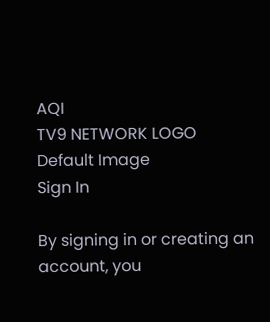AQI
TV9 NETWORK LOGO
Default Image
Sign In

By signing in or creating an account, you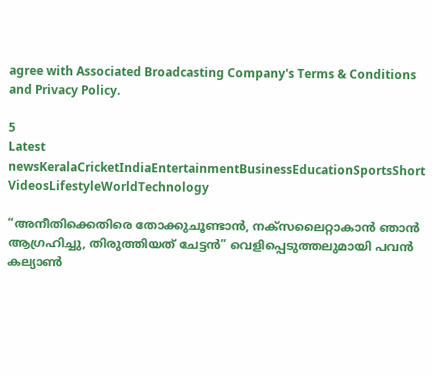agree with Associated Broadcasting Company's Terms & Conditions and Privacy Policy.

5
Latest newsKeralaCricketIndiaEntertainmentBusinessEducationSportsShort VideosLifestyleWorldTechnology

“അനീതിക്കെതിരെ തോക്കുചൂണ്ടാൻ, നക്സലൈറ്റാകാൻ ഞാൻ ആഗ്രഹിച്ചു, തിരുത്തിയത് ചേട്ടൻ” വെളിപ്പെടുത്തലുമായി പവൻ കല്യാൺ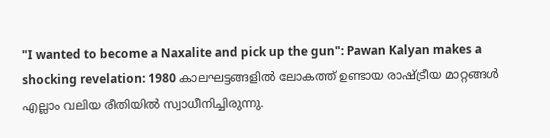"I wanted to become a Naxalite and pick up the gun": Pawan Kalyan makes a shocking revelation: 1980 കാലഘട്ടങ്ങളിൽ ലോകത്ത് ഉണ്ടായ രാഷ്ട്രീയ മാറ്റങ്ങൾ എല്ലാം വലിയ രീതിയിൽ സ്വാധീനിച്ചിരുന്നു.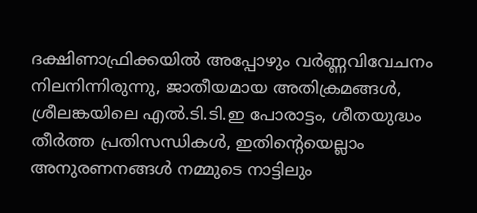ദക്ഷിണാഫ്രിക്കയിൽ അപ്പോഴും വർണ്ണവിവേചനം നിലനിന്നിരുന്നു, ജാതീയമായ അതിക്രമങ്ങൾ, ശ്രീലങ്കയിലെ എൽ.ടി.ടി.ഇ പോരാട്ടം, ശീതയുദ്ധം തീർത്ത പ്രതിസന്ധികൾ, ഇതിൻ്റെയെല്ലാം അനുരണനങ്ങൾ നമ്മുടെ നാട്ടിലും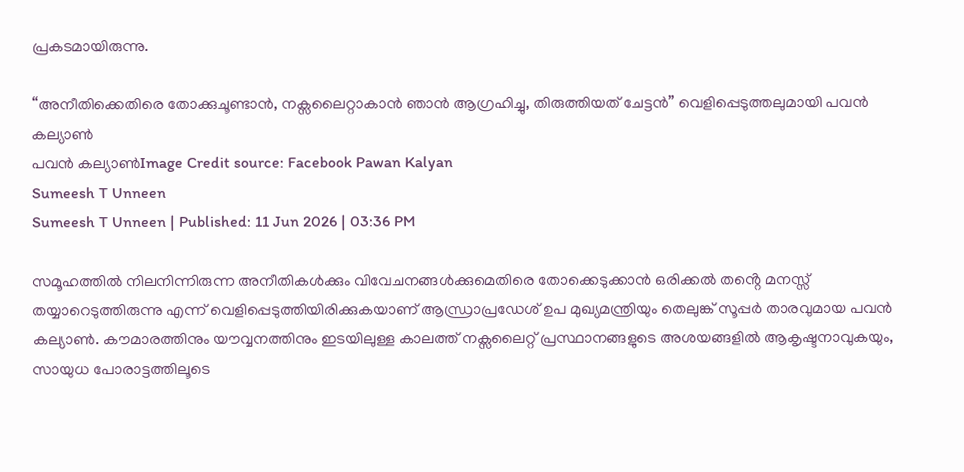പ്രകടമായിരുന്നു.

“അനീതിക്കെതിരെ തോക്കുചൂണ്ടാൻ, നക്സലൈറ്റാകാൻ ഞാൻ ആഗ്രഹിച്ചു, തിരുത്തിയത് ചേട്ടൻ” വെളിപ്പെടുത്തലുമായി പവൻ കല്യാൺ
പവൻ കല്യാൺImage Credit source: Facebook Pawan Kalyan
Sumeesh T Unneen
Sumeesh T Unneen | Published: 11 Jun 2026 | 03:36 PM

സമൂഹത്തിൽ നിലനിന്നിരുന്ന അനീതികൾക്കും വിവേചനങ്ങൾക്കുമെതിരെ തോക്കെടുക്കാൻ ഒരിക്കൽ തൻ്റെ മനസ്സ് തയ്യാറെടുത്തിരുന്നു എന്ന് വെളിപ്പെടുത്തിയിരിക്കുകയാണ് ആന്ധ്രാപ്രഡേശ് ഉപ മുഖ്യമന്ത്രിയും തെലുങ്ക് സൂപ്പർ താരവുമായ പവൻ കല്യാൺ. കൗമാരത്തിനും യൗവ്വനത്തിനും ഇടയിലുള്ള കാലത്ത് നക്സലൈറ്റ് പ്രസ്ഥാനങ്ങളുടെ അശയങ്ങളിൽ ആകൃഷ്ടനാവുകയും, സായുധ പോരാട്ടത്തിലൂടെ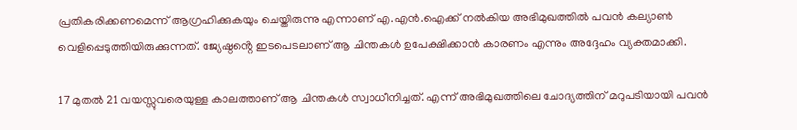പ്രതികരിക്കണമെന്ന് ആഗ്രഹിക്കുകയും ചെയ്തിരുന്നു എന്നാണ് എ.എൻ.ഐക്ക് നൽകിയ അഭിമുഖത്തിൽ പവൻ കല്യാൺ വെളിപ്പെടുത്തിയിരുക്കുന്നത്. ജ്യേഷ്ഠൻ്റെ ഇടപെടലാണ് ആ ചിന്തകൾ ഉപേക്ഷിക്കാൻ കാരണം എന്നും അദ്ദേഹം വ്യക്തമാക്കി.

17 മുതൽ 21 വയസ്സുവരെയുള്ള കാലത്താണ് ആ ചിന്തകൾ സ്വാധീനിച്ചത്. എന്ന് അഭിമുഖത്തിലെ ചോദ്യത്തിന് മറുപടിയായി പവൻ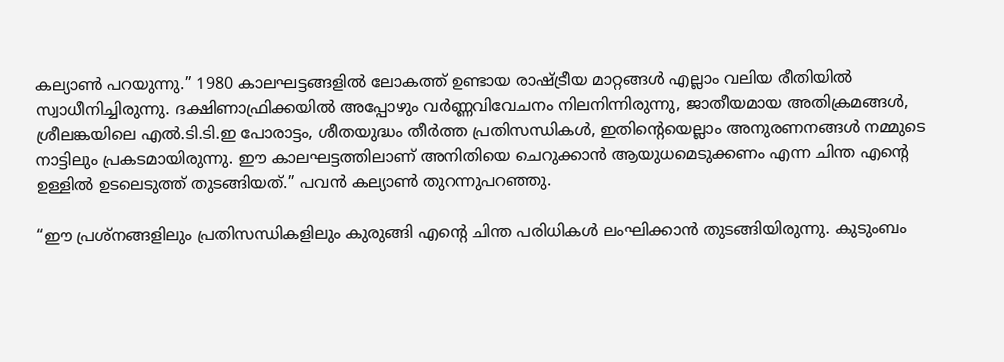കല്യാൺ പറയുന്നു.” 1980 കാലഘട്ടങ്ങളിൽ ലോകത്ത് ഉണ്ടായ രാഷ്ട്രീയ മാറ്റങ്ങൾ എല്ലാം വലിയ രീതിയിൽ സ്വാധീനിച്ചിരുന്നു. ദക്ഷിണാഫ്രിക്കയിൽ അപ്പോഴും വർണ്ണവിവേചനം നിലനിന്നിരുന്നു, ജാതീയമായ അതിക്രമങ്ങൾ, ശ്രീലങ്കയിലെ എൽ.ടി.ടി.ഇ പോരാട്ടം, ശീതയുദ്ധം തീർത്ത പ്രതിസന്ധികൾ, ഇതിൻ്റെയെല്ലാം അനുരണനങ്ങൾ നമ്മുടെ നാട്ടിലും പ്രകടമായിരുന്നു. ഈ കാലഘട്ടത്തിലാണ് അനിതിയെ ചെറുക്കാൻ ആയുധമെടുക്കണം എന്ന ചിന്ത എൻ്റെ ഉള്ളിൽ ഉടലെടുത്ത് തുടങ്ങിയത്.” പവൻ കല്യാൺ തുറന്നുപറഞ്ഞു.

“ഈ പ്രശ്നങ്ങളിലും പ്രതിസന്ധികളിലും കുരുങ്ങി എൻ്റെ ചിന്ത പരിധികൾ ലംഘിക്കാൻ തുടങ്ങിയിരുന്നു. കുടുംബം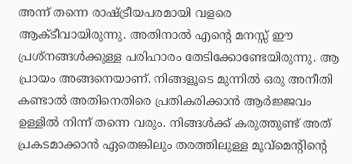അന്ന് തന്നെ രാഷ്ട്രീയപരമായി വളരെ ആക്ടീവായിരുന്നു. അതിനാൽ എൻ്റെ മനസ്സ് ഈ പ്രശ്നങ്ങൾക്കുള്ള പരിഹാരം തേടിക്കോണ്ടേയിരുന്നു. ആ പ്രായം അങ്ങനെയാണ്. നിങ്ങളൂടെ മുന്നിൽ ഒരു അനീതി കണ്ടാൽ അതിനെതിരെ പ്രതികരിക്കാൻ ആർജ്ജവം ഉള്ളിൽ നിന്ന് തന്നെ വരും. നിങ്ങൾക്ക് കരുത്തുണ്ട് അത് പ്രകടമാക്കാൻ ഏതെങ്കിലും തരത്തിലുള്ള മൂവ്മെൻ്റിൻ്റെ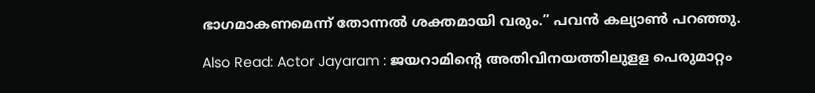ഭാഗമാകണമെന്ന് തോന്നൽ ശക്തമായി വരും.” പവൻ കല്യാൺ പറഞ്ഞു.

Also Read: Actor Jayaram : ജയറാമിന്റെ അതിവിനയത്തിലുളള പെരുമാറ്റം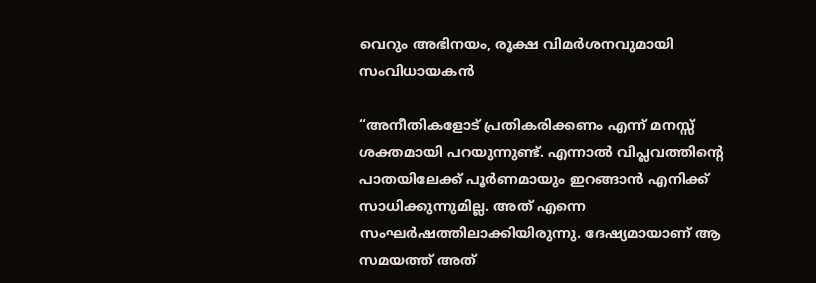വെറും അഭിനയം, രൂക്ഷ വിമര്‍ശനവുമായി സംവിധായകന്‍

“അനീതികളോട് പ്രതികരിക്കണം എന്ന് മനസ്സ് ശക്തമായി പറയുന്നുണ്ട്. എന്നാൽ വിപ്ലവത്തിൻ്റെ പാതയിലേക്ക് പൂർണമായും ഇറങ്ങാൻ എനിക്ക് സാധിക്കുന്നുമില്ല. അത് എന്നെ സംഘർഷത്തിലാക്കിയിരുന്നു. ദേഷ്യമായാണ് ആ സമയത്ത് അത്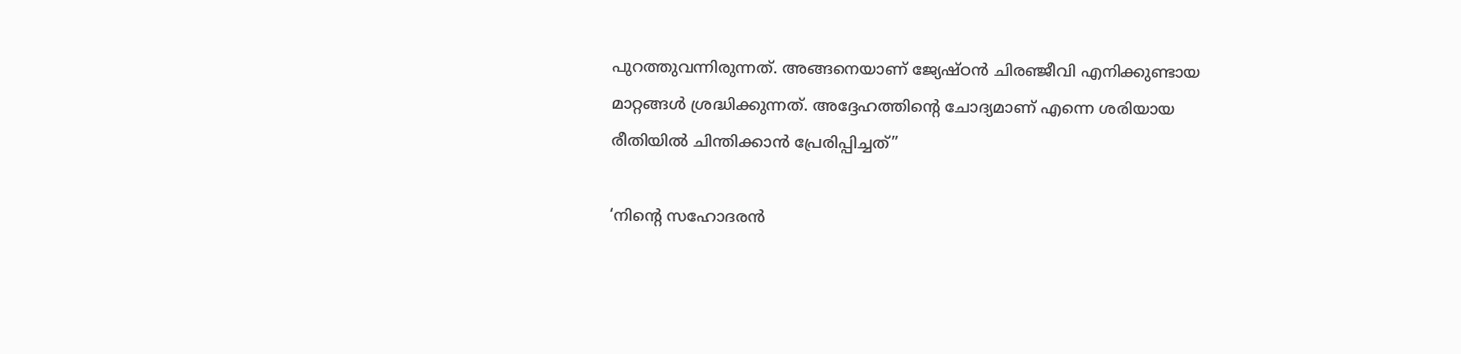പുറത്തുവന്നിരുന്നത്. അങ്ങനെയാണ് ജ്യേഷ്ഠൻ ചിരഞ്ജീവി എനിക്കുണ്ടായ മാറ്റങ്ങൾ ശ്രദ്ധിക്കുന്നത്. അദ്ദേഹത്തിൻ്റെ ചോദ്യമാണ് എന്നെ ശരിയായ രീതിയിൽ ചിന്തിക്കാൻ പ്രേരിപ്പിച്ചത്”

‘നിൻ്റെ സഹോദരൻ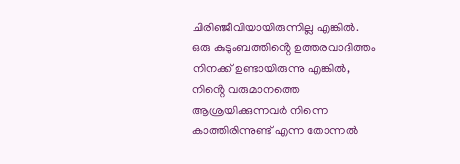ചിരിഞ്ജീവിയായിരുന്നില്ല എങ്കിൽ. ഒരു കുടുംബത്തിൻ്റെ ഉത്തരവാദിത്തം നിനക്ക് ഉണ്ടായിരുന്നു എങ്കിൽ, നിൻ്റെ വരുമാനത്തെ ആശ്രയിക്കുന്നവർ നിന്നെ കാത്തിരിന്നുണ്ട് എന്ന തോന്നൽ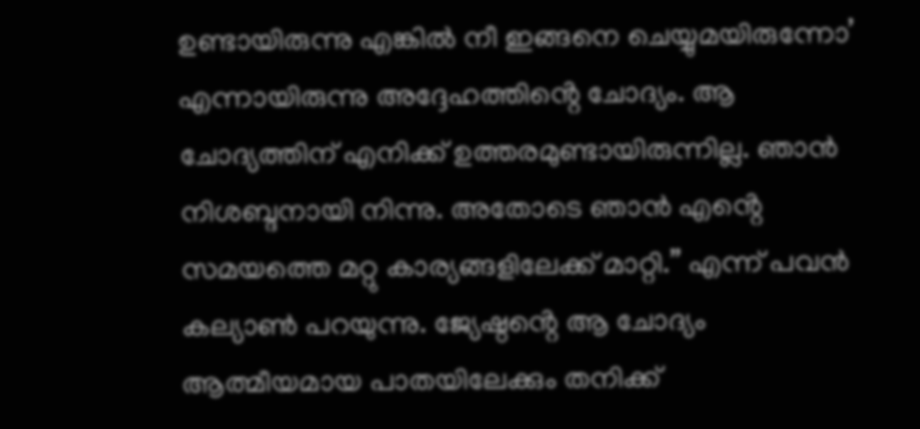ഉണ്ടായിരുന്നു എങ്കിൽ നീ ഇങ്ങനെ ചെയ്യുമയിരുന്നോ’ എന്നായിരുന്നു അദ്ദേഹത്തിൻ്റെ ചോദ്യം. ആ ചോദ്യത്തിന് എനിക്ക് ഉത്തരമുണ്ടായിരുന്നില്ല. ഞാൻ നിശബ്ദനായി നിന്നു. അതോടെ ഞാൻ എൻ്റെ സമയത്തെ മറ്റു കാര്യങ്ങളിലേക്ക് മാറ്റി.” എന്ന് പവൻ കല്യാൺ പറയുന്നു. ജ്യേഷ്ഠൻ്റെ ആ ചോദ്യം ആത്മീയമായ പാതയിലേക്കും തനിക്ക്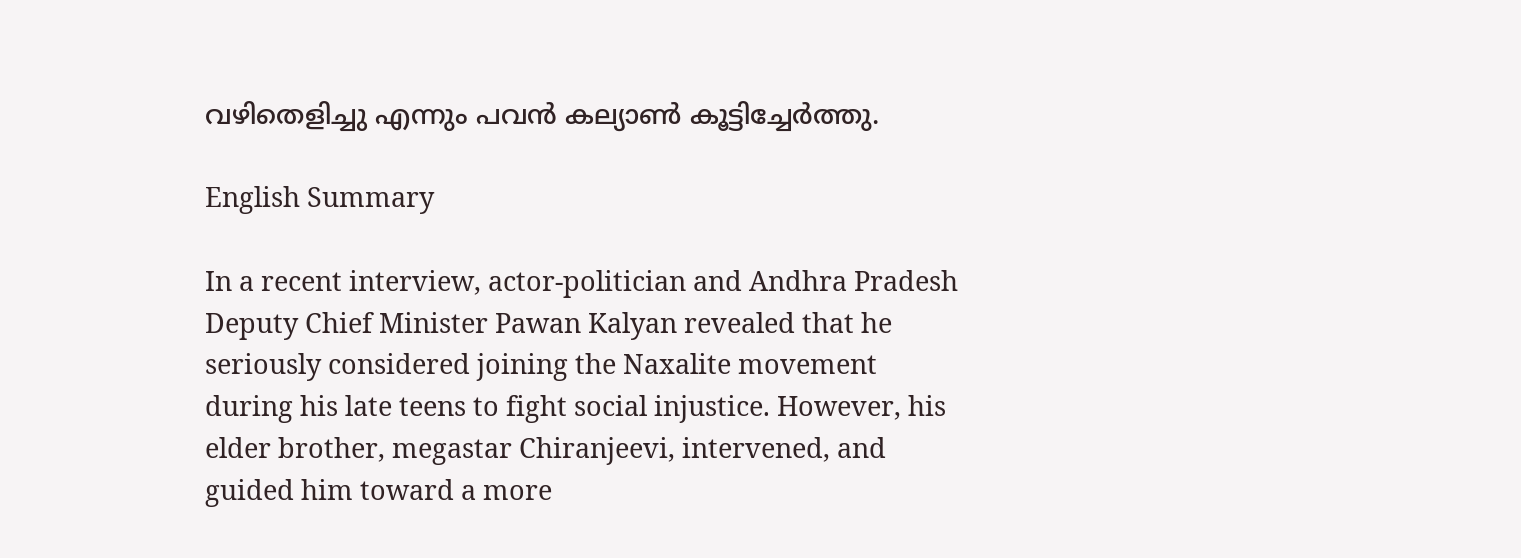വഴിതെളിച്ചു എന്നും പവൻ കല്യാൺ കൂട്ടിച്ചേർത്തു.

English Summary

In a recent interview, actor-politician and Andhra Pradesh Deputy Chief Minister Pawan Kalyan revealed that he seriously considered joining the Naxalite movement during his late teens to fight social injustice. However, his elder brother, megastar Chiranjeevi, intervened, and guided him toward a more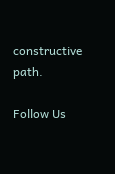constructive path.

Follow Us